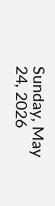Sunday, May 24, 2026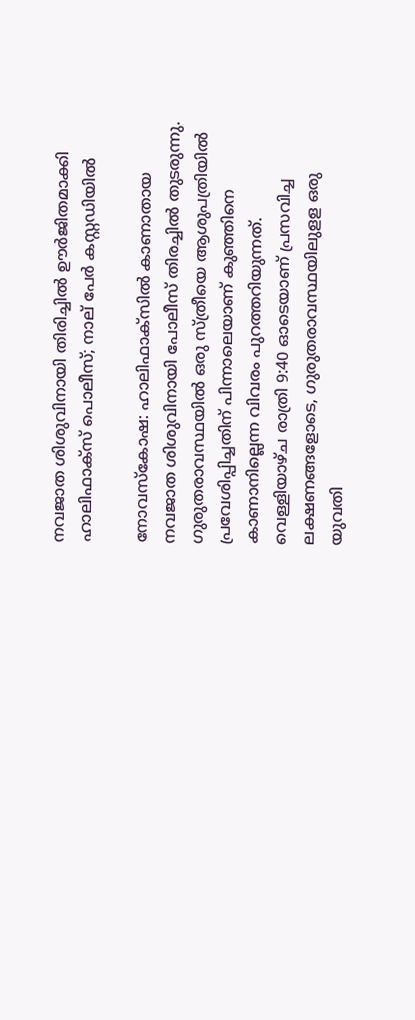നവജാത ശിശുവിനായി തിരിച്ചില്‍ ഊര്‍ജിതമാക്കി ഹാലിഫാക്‌സ് പൊലീസ്; നാല് പേര്‍ കസ്റ്റഡിയില്‍

നോവസ്‌കോഷ: ഹാലിഫാക്‌സില്‍ കാണാതായ നവജാത ശിശുവിനായി പോലീസ് തിരച്ചില്‍ തുടരുന്നു. ഗുരുതരാവസ്ഥയില്‍ ഒരു സ്ത്രീയെ ആശുപത്രിയില്‍ പ്രവേശിപ്പിച്ചതിന് പിന്നാലെയാണ് കുഞ്ഞിനെ കാണാനില്ലെന്ന വിവരം പുറത്തറിയുന്നത്. വെള്ളിയാഴ്ച രാത്രി 9:40 ഓടെയാണ് പ്രസവിച്ച ലക്ഷണങ്ങളോടെ, ഗുരുതരാവസ്ഥയിലുളള ഒരു യുവതി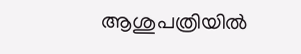ആശുപത്രിയില്‍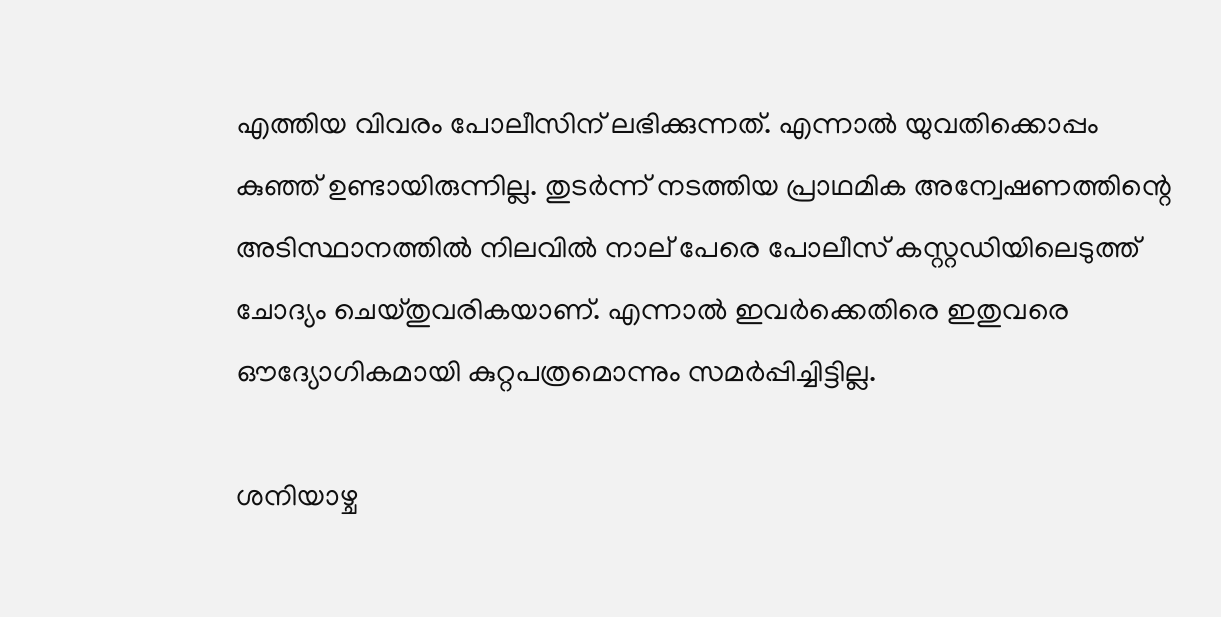എത്തിയ വിവരം പോലീസിന് ലഭിക്കുന്നത്. എന്നാല്‍ യുവതിക്കൊപ്പം കുഞ്ഞ് ഉണ്ടായിരുന്നില്ല. തുടര്‍ന്ന് നടത്തിയ പ്രാഥമിക അന്വേഷണത്തിന്റെ അടിസ്ഥാനത്തില്‍ നിലവില്‍ നാല് പേരെ പോലീസ് കസ്റ്റഡിയിലെടുത്ത് ചോദ്യം ചെയ്തുവരികയാണ്. എന്നാല്‍ ഇവര്‍ക്കെതിരെ ഇതുവരെ ഔദ്യോഗികമായി കുറ്റപത്രമൊന്നും സമര്‍പ്പിച്ചിട്ടില്ല.

ശനിയാഴ്ച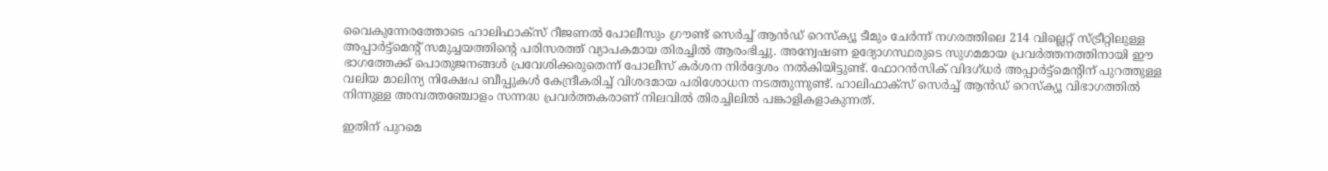വൈകുന്നേരത്തോടെ ഹാലിഫാക്‌സ് റീജണല്‍ പോലീസും ഗ്രൗണ്ട് സെര്‍ച്ച് ആന്‍ഡ് റെസ്‌ക്യൂ ടീമും ചേര്‍ന്ന് നഗരത്തിലെ 214 വില്ലെറ്റ് സ്ട്രീറ്റിലുള്ള അപ്പാര്‍ട്ട്‌മെന്റ് സമുച്ചയത്തിന്റെ പരിസരത്ത് വ്യാപകമായ തിരച്ചില്‍ ആരംഭിച്ചു. അന്വേഷണ ഉദ്യോഗസ്ഥരുടെ സുഗമമായ പ്രവര്‍ത്തനത്തിനായി ഈ ഭാഗത്തേക്ക് പൊതുജനങ്ങള്‍ പ്രവേശിക്കരുതെന്ന് പോലീസ് കര്‍ശന നിര്‍ദ്ദേശം നല്‍കിയിട്ടുണ്ട്. ഫോറന്‍സിക് വിദഗ്ധര്‍ അപ്പാര്‍ട്ട്‌മെന്റിന് പുറത്തുള്ള വലിയ മാലിന്യ നിക്ഷേപ ബീപ്പുകള്‍ കേന്ദ്രീകരിച്ച് വിശദമായ പരിശോധന നടത്തുന്നുണ്ട്. ഹാലിഫാക്‌സ് സെര്‍ച്ച് ആന്‍ഡ് റെസ്‌ക്യൂ വിഭാഗത്തില്‍ നിന്നുള്ള അമ്പത്തഞ്ചോളം സന്നദ്ധ പ്രവര്‍ത്തകരാണ് നിലവില്‍ തിരച്ചിലില്‍ പങ്കാളികളാകുന്നത്.

ഇതിന് പുറമെ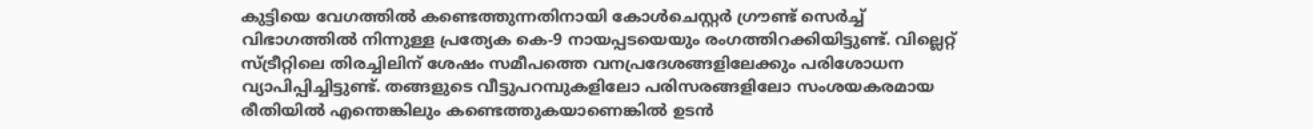കുട്ടിയെ വേഗത്തില്‍ കണ്ടെത്തുന്നതിനായി കോള്‍ചെസ്റ്റര്‍ ഗ്രൗണ്ട് സെര്‍ച്ച് വിഭാഗത്തില്‍ നിന്നുള്ള പ്രത്യേക കെ-9 നായപ്പടയെയും രംഗത്തിറക്കിയിട്ടുണ്ട്. വില്ലെറ്റ് സ്ട്രീറ്റിലെ തിരച്ചിലിന് ശേഷം സമീപത്തെ വനപ്രദേശങ്ങളിലേക്കും പരിശോധന വ്യാപിപ്പിച്ചിട്ടുണ്ട്. തങ്ങളുടെ വീട്ടുപറമ്പുകളിലോ പരിസരങ്ങളിലോ സംശയകരമായ രീതിയില്‍ എന്തെങ്കിലും കണ്ടെത്തുകയാണെങ്കില്‍ ഉടന്‍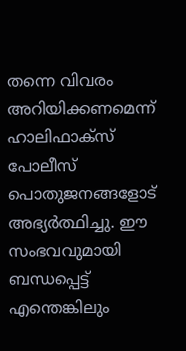തന്നെ വിവരം അറിയിക്കണമെന്ന് ഹാലിഫാക്‌സ് പോലീസ് പൊതുജനങ്ങളോട് അഭ്യര്‍ത്ഥിച്ചു. ഈ സംഭവവുമായി ബന്ധപ്പെട്ട് എന്തെങ്കിലും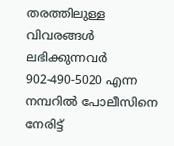തരത്തിലുള്ള വിവരങ്ങള്‍ ലഭിക്കുന്നവര്‍ 902-490-5020 എന്ന നമ്പറില്‍ പോലീസിനെ നേരിട്ട്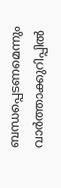ബന്ധപ്പെടണമെന്നും വാര്‍ത്താക്കുറിപ്പില്‍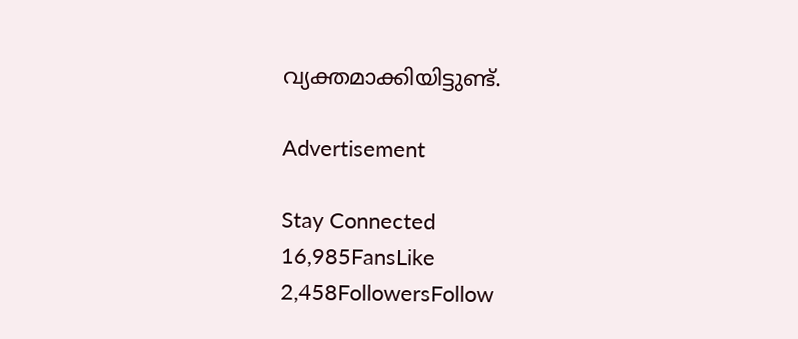വ്യക്തമാക്കിയിട്ടുണ്ട്.

Advertisement

Stay Connected
16,985FansLike
2,458FollowersFollow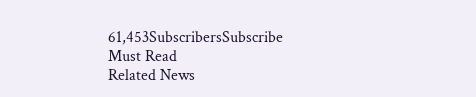61,453SubscribersSubscribe
Must Read
Related News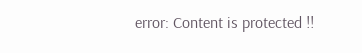error: Content is protected !!